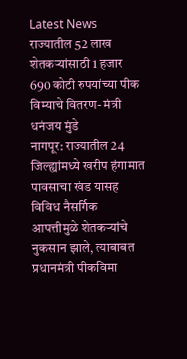Latest News
राज्यातील 52 लाख शेतकऱ्यांसाठी 1 हजार 690 कोटी रुपयांच्या पीक विम्याचे वितरण- मंत्री धनंजय मुंडे
नागपूर: राज्यातील 24 जिल्ह्यांमध्ये खरीप हंगामात पावसाचा खंड यासह विविध नैसर्गिक आपत्तीमुळे शेतकऱ्यांचे नुकसान झाले, त्याबाबत प्रधानमंत्री पीकविमा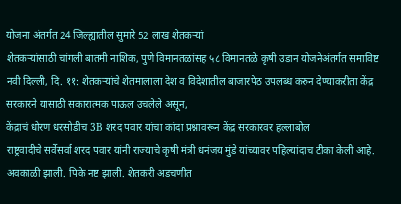योजना अंतर्गत 24 जिल्ह्यातील सुमारे 52 लाख शेतकऱ्यां
शेतकऱ्यांसाठी चांगली बातमी नाशिक, पुणे विमानतळांसह ५८ विमानतळे कृषी उडान योजनेअंतर्गत समाविष्ट
नवी दिल्ली, दि. ११: शेतकऱ्यांचे शेतमालाला देश व विदेशातील बाजारपेठ उपलब्ध करुन देण्याकरीता केंद्र सरकारने यासाठी सकारात्मक पाऊल उचलेले असून,
केंद्राचं धोरण धरसोडीच 3B शरद पवार यांचा कांदा प्रश्नावरून केंद्र सरकारवर हल्लाबोल
राष्ट्रवादीचे सर्वेसर्वा शरद पवार यांनी राज्याचे कृषी मंत्री धनंजय मुंडे यांच्यावर पहिल्यांदाच टीका केली आहे. अवकाळी झाली. पिके नष्ट झाली. शेतकरी अडचणीत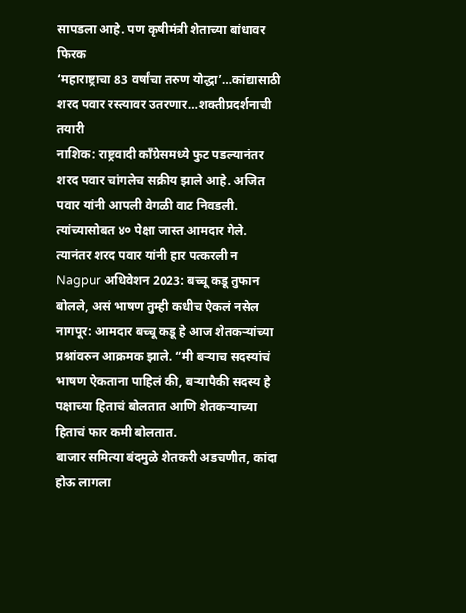सापडला आहे. पण कृषीमंत्री शेताच्या बांधावर फिरक
‘महाराष्ट्राचा 83 वर्षांचा तरुण योद्धा’…कांद्यासाठी शरद पवार रस्त्यावर उतरणार…शक्तीप्रदर्शनाची तयारी
नाशिक: राष्ट्रवादी काँग्रेसमध्ये फुट पडल्यानंतर शरद पवार चांगलेच सक्रीय झाले आहे. अजित पवार यांनी आपली वेगळी वाट निवडली. त्यांच्यासोबत ४० पेक्षा जास्त आमदार गेले. त्यानंतर शरद पवार यांनी हार पत्करली न
Nagpur अधिवेशन 2023: बच्चू कडू तुफान बोलले, असं भाषण तुम्ही कधीच ऐकलं नसेल
नागपूर: आमदार बच्चू कडू हे आज शेतकऱ्यांच्या प्रश्नांवरुन आक्रमक झाले. “मी बऱ्याच सदस्यांचं भाषण ऐकताना पाहिलं की, बऱ्यापैकी सदस्य हे पक्षाच्या हिताचं बोलतात आणि शेतकऱ्याच्या हिताचं फार कमी बोलतात.
बाजार समित्या बंदमुळे शेतकरी अडचणीत, कांदा होऊ लागला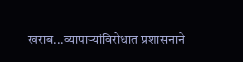खराब...व्यापाऱ्यांविरोधात प्रशासनाने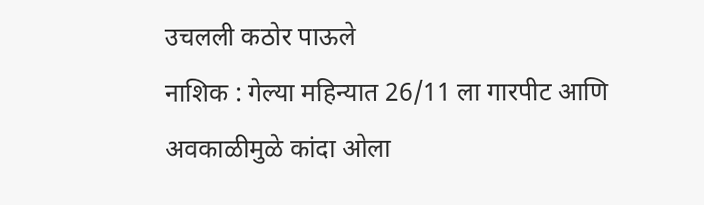उचलली कठोर पाऊले
नाशिक : गेल्या महिन्यात 26/11 ला गारपीट आणि अवकाळीमुळे कांदा ओला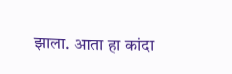झाला. आता हा कांदा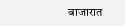बाजारात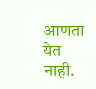आणता येत नाही.